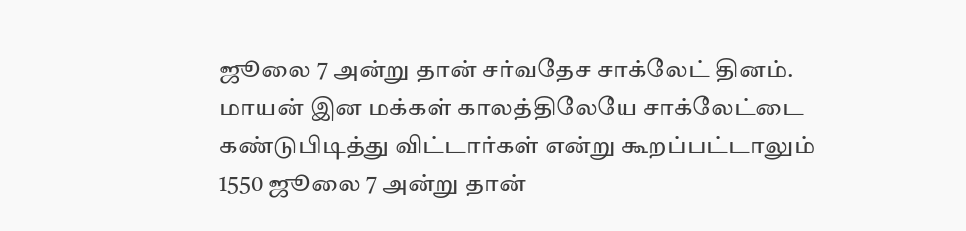ஜூலை 7 அன்று தான் சர்வதேச சாக்லேட் தினம். மாயன் இன மக்கள் காலத்திலேயே சாக்லேட்டை கண்டுபிடித்து விட்டார்கள் என்று கூறப்பட்டாலும் 1550 ஜூலை 7 அன்று தான்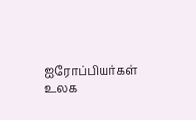ஐரோப்பியர்கள் உலக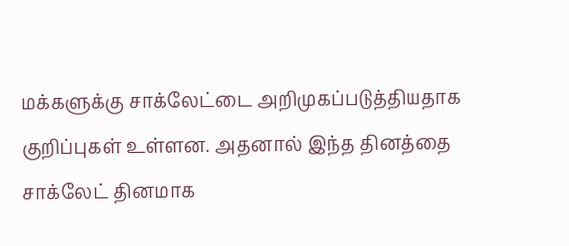மக்களுக்கு சாக்லேட்டை அறிமுகப்படுத்தியதாக குறிப்புகள் உள்ளன. அதனால் இந்த தினத்தை சாக்லேட் தினமாக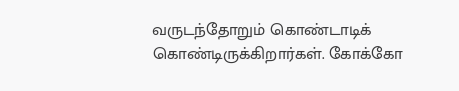வருடந்தோறும் கொண்டாடிக் கொண்டிருக்கிறார்கள். கோக்கோ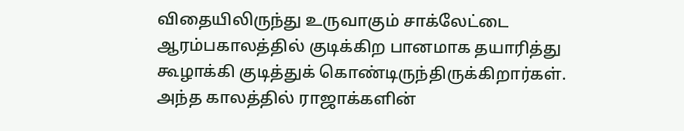விதையிலிருந்து உருவாகும் சாக்லேட்டை ஆரம்பகாலத்தில் குடிக்கிற பானமாக தயாரித்து கூழாக்கி குடித்துக் கொண்டிருந்திருக்கிறார்கள். அந்த காலத்தில் ராஜாக்களின்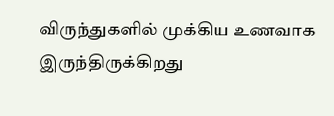விருந்துகளில் முக்கிய உணவாக இருந்திருக்கிறது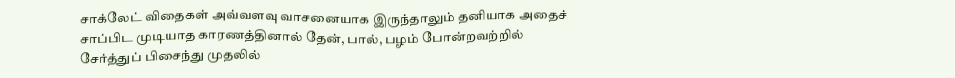சாக்லேட் விதைகள் அவ்வளவு வாசனையாக இருந்தாலும் தனியாக அதைச் சாப்பிட முடியாத காரணத்தினால் தேன், பால், பழம் போன்றவற்றில் சேர்த்துப் பிசைந்து முதலில்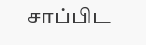சாப்பிட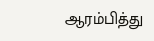ஆரம்பித்து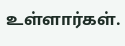உள்ளார்கள்.